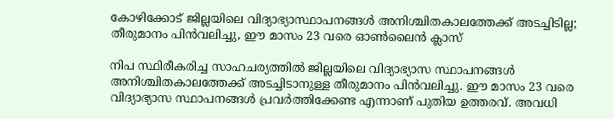കോഴിക്കോട് ജില്ലയിലെ വിദ്യാഭ്യാസ്ഥാപനങ്ങള്‍ അനിശ്ചിതകാലത്തേക്ക് അടച്ചിടില്ല; തീരുമാനം പിന്‍വലിച്ചു, ഈ മാസം 23 വരെ ഓണ്‍ലൈന്‍ ക്ലാസ്

നിപ സ്ഥിരീകരിച്ച സാഹചര്യത്തില്‍ ജില്ലയിലെ വിദ്യാഭ്യാസ സ്ഥാപനങ്ങള്‍ അനിശ്ചിതകാലത്തേക്ക് അടച്ചിടാനുള്ള തീരുമാനം പിന്‍വലിച്ചു. ഈ മാസം 23 വരെ വിദ്യാഭ്യാസ സ്ഥാപനങ്ങള്‍ പ്രവര്‍ത്തിക്കേണ്ട എന്നാണ് പുതിയ ഉത്തരവ്. അവധി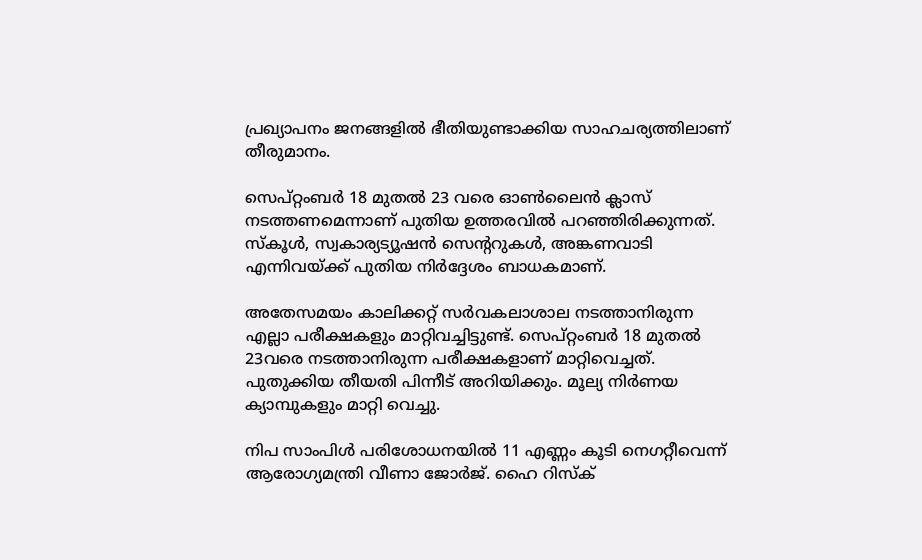പ്രഖ്യാപനം ജനങ്ങളില്‍ ഭീതിയുണ്ടാക്കിയ സാഹചര്യത്തിലാണ് തീരുമാനം.

സെപ്റ്റംബര്‍ 18 മുതല്‍ 23 വരെ ഓണ്‍ലൈന്‍ ക്ലാസ് നടത്തണമെന്നാണ് പുതിയ ഉത്തരവില്‍ പറഞ്ഞിരിക്കുന്നത്. സ്‌കൂള്‍, സ്വകാര്യട്യൂഷന്‍ സെന്ററുകള്‍, അങ്കണവാടി എന്നിവയ്ക്ക് പുതിയ നിര്‍ദ്ദേശം ബാധകമാണ്.

അതേസമയം കാലിക്കറ്റ് സര്‍വകലാശാല നടത്താനിരുന്ന എല്ലാ പരീക്ഷകളും മാറ്റിവച്ചിട്ടുണ്ട്. സെപ്റ്റംബര്‍ 18 മുതല്‍ 23വരെ നടത്താനിരുന്ന പരീക്ഷകളാണ് മാറ്റിവെച്ചത്. പുതുക്കിയ തീയതി പിന്നീട് അറിയിക്കും. മൂല്യ നിര്‍ണയ ക്യാമ്പുകളും മാറ്റി വെച്ചു.

നിപ സാംപിള്‍ പരിശോധനയില്‍ 11 എണ്ണം കൂടി നെഗറ്റീവെന്ന് ആരോഗ്യമന്ത്രി വീണാ ജോര്‍ജ്. ഹൈ റിസ്‌ക്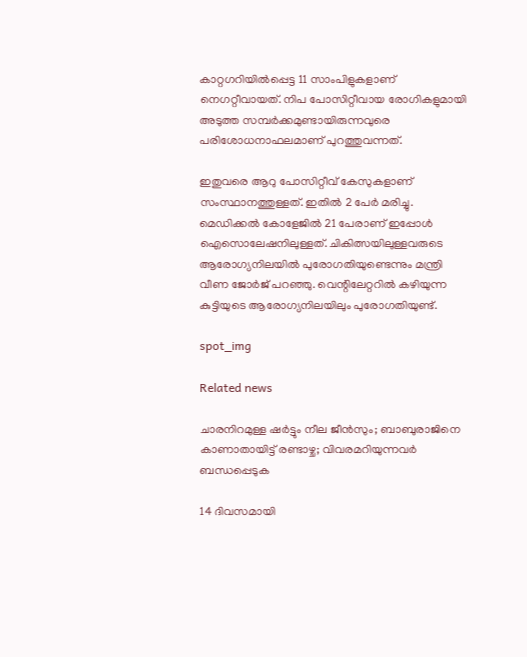കാറ്റഗറിയില്‍പ്പെട്ട 11 സാംപിളുകളാണ് നെഗറ്റീവായത്. നിപ പോസിറ്റീവായ രോഗികളുമായി അടുത്ത സമ്പര്‍ക്കമുണ്ടായിരുന്നവുരെ പരിശോധനാഫലമാണ് പുറത്തുവന്നത്.

ഇതുവരെ ആറു പോസിറ്റീവ് കേസുകളാണ് സംസ്ഥാനത്തുള്ളത്. ഇതില്‍ 2 പേര്‍ മരിച്ചു. മെഡിക്കല്‍ കോളേജില്‍ 21 പേരാണ് ഇപ്പോള്‍ ഐസൊലേഷനിലുള്ളത്. ചികിത്സയിലുള്ളവരുടെ ആരോഗ്യനിലയില്‍ പുരോഗതിയുണ്ടെന്നും മന്ത്രി വീണ ജോര്‍ജ് പറഞ്ഞു. വെന്റിലേറ്ററില്‍ കഴിയുന്ന കുട്ടിയുടെ ആരോഗ്യനിലയിലും പുരോഗതിയുണ്ട്.

spot_img

Related news

ചാരനിറമുള്ള ഷർട്ടും നീല ജീൻസും; ബാബുരാജിനെ കാണാതായിട്ട് രണ്ടാഴ്ച; വിവരമറിയുന്നവർ ബന്ധപ്പെടുക

14 ദിവസമായി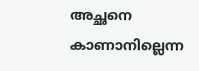അച്ഛനെ കാണാനില്ലെന്ന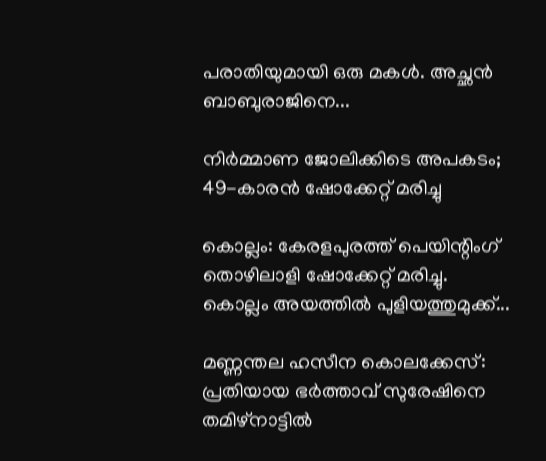പരാതിയുമായി ഒരു മകള്‍. അച്ഛന്‍ ബാബുരാജിനെ...

നിർമ്മാണ ജോലിക്കിടെ അപകടം; 49-കാരൻ ഷോക്കേറ്റ് മരിച്ചു

കൊല്ലം: കേരളപുരത്ത് പെയിന്റിംഗ് തൊഴിലാളി ഷോക്കേറ്റ് മരിച്ചു. കൊല്ലം അയത്തിൽ പുളിയത്തുമുക്ക്...

മണ്ണന്തല ഹസീന കൊലക്കേസ്: പ്രതിയായ ഭർത്താവ് സുരേഷിനെ തമിഴ്‌നാട്ടിൽ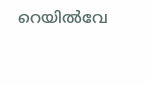റെയിൽവേ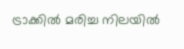ട്രാക്കിൽ മരിച്ച നിലയിൽ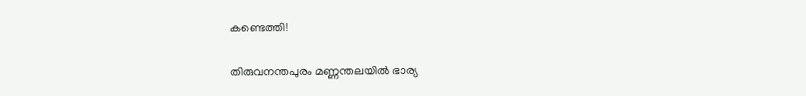കണ്ടെത്തി!

തിരുവനന്തപുരം മണ്ണന്തലയിൽ ഭാര്യ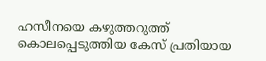ഹസീനയെ കഴുത്തറുത്ത് കൊലപ്പെടുത്തിയ കേസ് പ്രതിയായ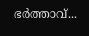ഭർത്താവ്...